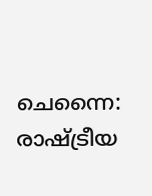ചെന്നൈ: രാഷ്ട്രീയ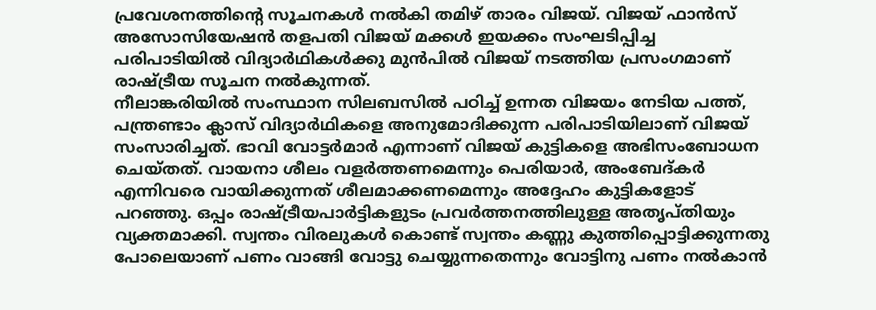പ്രവേശനത്തിന്റെ സൂചനകൾ നൽകി തമിഴ് താരം വിജയ്. വിജയ് ഫാൻസ് അസോസിയേഷൻ തളപതി വിജയ് മക്കൾ ഇയക്കം സംഘടിപ്പിച്ച പരിപാടിയിൽ വിദ്യാർഥികൾക്കു മുൻപിൽ വിജയ് നടത്തിയ പ്രസംഗമാണ് രാഷ്ട്രീയ സൂചന നൽകുന്നത്.
നീലാങ്കരിയിൽ സംസ്ഥാന സിലബസിൽ പഠിച്ച് ഉന്നത വിജയം നേടിയ പത്ത്, പന്ത്രണ്ടാം ക്ലാസ് വിദ്യാർഥികളെ അനുമോദിക്കുന്ന പരിപാടിയിലാണ് വിജയ് സംസാരിച്ചത്. ഭാവി വോട്ടർമാർ എന്നാണ് വിജയ് കുട്ടികളെ അഭിസംബോധന ചെയ്തത്. വായനാ ശീലം വളർത്തണമെന്നും പെരിയാർ, അംബേദ്കർ എന്നിവരെ വായിക്കുന്നത് ശീലമാക്കണമെന്നും അദ്ദേഹം കുട്ടികളോട് പറഞ്ഞു. ഒപ്പം രാഷ്ട്രീയപാർട്ടികളുടം പ്രവർത്തനത്തിലുള്ള അതൃപ്തിയും വ്യക്തമാക്കി. സ്വന്തം വിരലുകൾ കൊണ്ട് സ്വന്തം കണ്ണു കുത്തിപ്പൊട്ടിക്കുന്നതു പോലെയാണ് പണം വാങ്ങി വോട്ടു ചെയ്യുന്നതെന്നും വോട്ടിനു പണം നൽകാൻ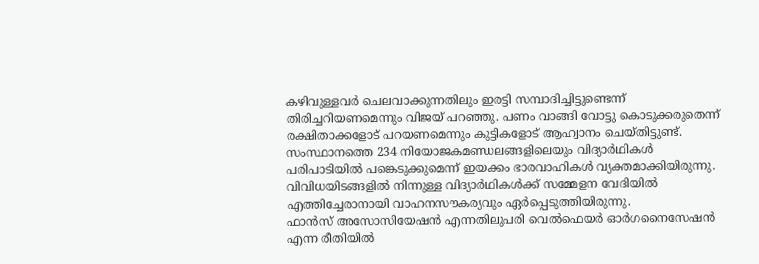കഴിവുള്ളവർ ചെലവാക്കുന്നതിലും ഇരട്ടി സമ്പാദിച്ചിട്ടുണ്ടെന്ന് തിരിച്ചറിയണമെന്നും വിജയ് പറഞ്ഞു. പണം വാങ്ങി വോട്ടു കൊടുക്കരുതെന്ന് രക്ഷിതാക്കളോട് പറയണമെന്നും കുട്ടികളോട് ആഹ്വാനം ചെയ്തിട്ടുണ്ട്.
സംസ്ഥാനത്തെ 234 നിയോജകമണ്ഡലങ്ങളിലെയും വിദ്യാർഥികൾ പരിപാടിയിൽ പങ്കെടുക്കുമെന്ന് ഇയക്കം ഭാരവാഹികൾ വ്യക്തമാക്കിയിരുന്നു. വിവിധയിടങ്ങളിൽ നിന്നുള്ള വിദ്യാർഥികൾക്ക് സമ്മേളന വേദിയിൽ എത്തിച്ചേരാനായി വാഹനസൗകര്യവും ഏർപ്പെടുത്തിയിരുന്നു.
ഫാൻസ് അസോസിയേഷൻ എന്നതിലുപരി വെൽഫെയർ ഓർഗനൈസേഷൻ എന്ന രീതിയിൽ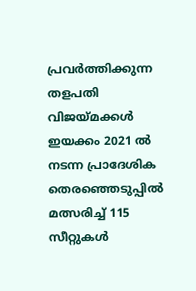പ്രവർത്തിക്കുന്ന തളപതി വിജയ്മക്കൾ ഇയക്കം 2021 ൽ നടന്ന പ്രാദേശിക തെരഞ്ഞെടുപ്പിൽ
മത്സരിച്ച് 115 സീറ്റുകൾ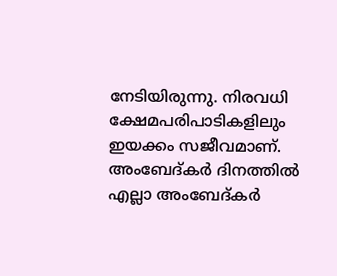നേടിയിരുന്നു. നിരവധി ക്ഷേമപരിപാടികളിലും ഇയക്കം സജീവമാണ്. അംബേദ്കർ ദിനത്തിൽ എല്ലാ അംബേദ്കർ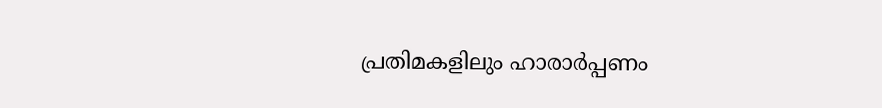പ്രതിമകളിലും ഹാരാർപ്പണം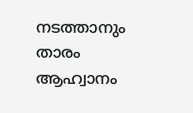നടത്താനും താരം ആഹ്വാനം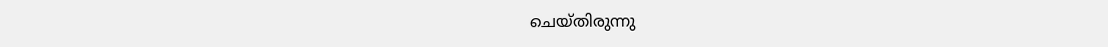ചെയ്തിരുന്നു